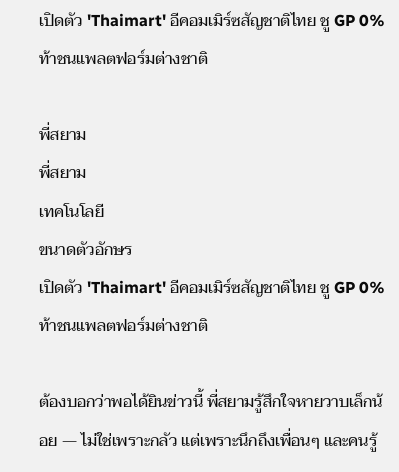เปิดตัว 'Thaimart' อีคอมเมิร์ซสัญชาติไทย ชู GP 0% ท้าชนแพลตฟอร์มต่างชาติ

พี่สยาม
พี่สยาม
เทคโนโลยี
ขนาดตัวอักษร
เปิดตัว 'Thaimart' อีคอมเมิร์ซสัญชาติไทย ชู GP 0% ท้าชนแพลตฟอร์มต่างชาติ

ต้องบอกว่าพอได้ยินข่าวนี้ พี่สยามรู้สึกใจหายวาบเล็กน้อย — ไม่ใช่เพราะกลัว แต่เพราะนึกถึงเพื่อนๆ และคนรู้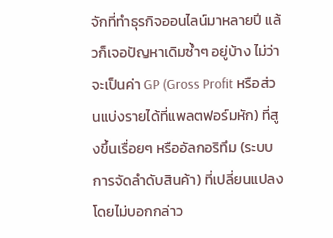จักที่ทำธุรกิจออนไลน์มาหลายปี แล้วก็เจอปัญหาเดิมซ้ำๆ อยู่บ้าง ไม่ว่าจะเป็นค่า GP (Gross Profit หรือส่วนแบ่งรายได้ที่แพลตฟอร์มหัก) ที่สูงขึ้นเรื่อยๆ หรืออัลกอริทึม (ระบบการจัดลำดับสินค้า) ที่เปลี่ยนแปลงโดยไม่บอกกล่าว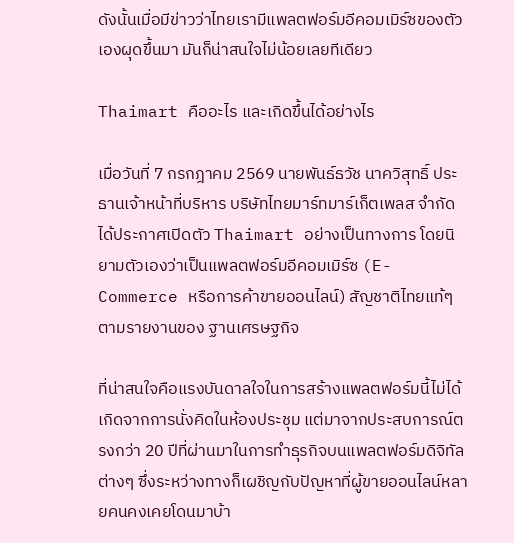ดังนั้นเมื่อมีข่าวว่าไทยเรามีแพลตฟอร์มอีคอมเมิร์ซของตัวเองผุดขึ้นมา มันก็น่าสนใจไม่น้อยเลยทีเดียว

Thaimart คืออะไร และเกิดขึ้นได้อย่างไร

เมื่อวันที่ 7 กรกฎาคม 2569 นายพันธ์ธวัช นาควิสุทธิ์ ประธานเจ้าหน้าที่บริหาร บริษัทไทยมาร์ทมาร์เก็ตเพลส จำกัด ได้ประกาศเปิดตัว Thaimart อย่างเป็นทางการ โดยนิยามตัวเองว่าเป็นแพลตฟอร์มอีคอมเมิร์ซ (E-Commerce หรือการค้าขายออนไลน์) สัญชาติไทยแท้ๆ ตามรายงานของ ฐานเศรษฐกิจ

ที่น่าสนใจคือแรงบันดาลใจในการสร้างแพลตฟอร์มนี้ไม่ได้เกิดจากการนั่งคิดในห้องประชุม แต่มาจากประสบการณ์ตรงกว่า 20 ปีที่ผ่านมาในการทำธุรกิจบนแพลตฟอร์มดิจิทัลต่างๆ ซึ่งระหว่างทางก็เผชิญกับปัญหาที่ผู้ขายออนไลน์หลายคนคงเคยโดนมาบ้า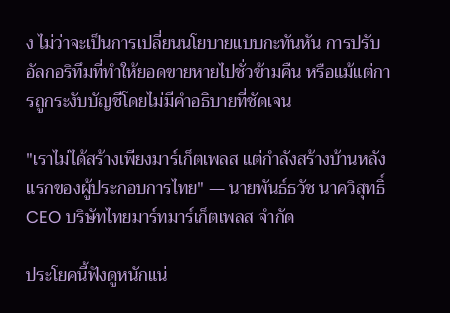ง ไม่ว่าจะเป็นการเปลี่ยนนโยบายแบบกะทันหัน การปรับอัลกอริทึมที่ทำให้ยอดขายหายไปชั่วข้ามคืน หรือแม้แต่การถูกระงับบัญชีโดยไม่มีคำอธิบายที่ชัดเจน

"เราไม่ได้สร้างเพียงมาร์เก็ตเพลส แต่กำลังสร้างบ้านหลังแรกของผู้ประกอบการไทย" — นายพันธ์ธวัช นาควิสุทธิ์ CEO บริษัทไทยมาร์ทมาร์เก็ตเพลส จำกัด

ประโยคนี้ฟังดูหนักแน่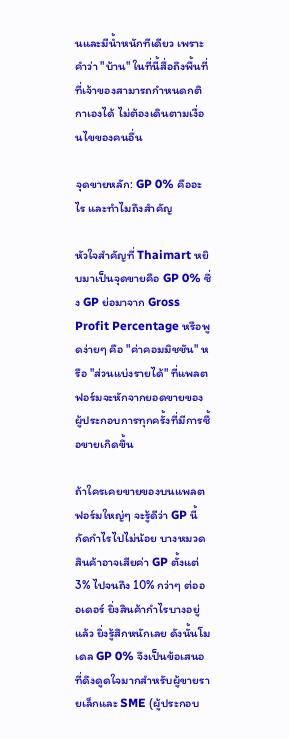นและมีน้ำหนักทีเดียว เพราะคำว่า "บ้าน" ในที่นี้สื่อถึงพื้นที่ที่เจ้าของสามารถกำหนดกติกาเองได้ ไม่ต้องเดินตามเงื่อนไขของคนอื่น

จุดขายหลัก: GP 0% คืออะไร และทำไมถึงสำคัญ

หัวใจสำคัญที่ Thaimart หยิบมาเป็นจุดขายคือ GP 0% ซึ่ง GP ย่อมาจาก Gross Profit Percentage หรือพูดง่ายๆ คือ "ค่าคอมมิชชัน" หรือ "ส่วนแบ่งรายได้" ที่แพลตฟอร์มจะหักจากยอดขายของผู้ประกอบการทุกครั้งที่มีการซื้อขายเกิดขึ้น

ถ้าใครเคยขายของบนแพลตฟอร์มใหญ่ๆ จะรู้ดีว่า GP นี้กัดกำไรไปไม่น้อย บางหมวดสินค้าอาจเสียค่า GP ตั้งแต่ 3% ไปจนถึง 10% กว่าๆ ต่อออเดอร์ ยิ่งสินค้ากำไรบางอยู่แล้ว ยิ่งรู้สึกหนักเลย ดังนั้นโมเดล GP 0% จึงเป็นข้อเสนอที่ดึงดูดใจมากสำหรับผู้ขายรายเล็กและ SME (ผู้ประกอบ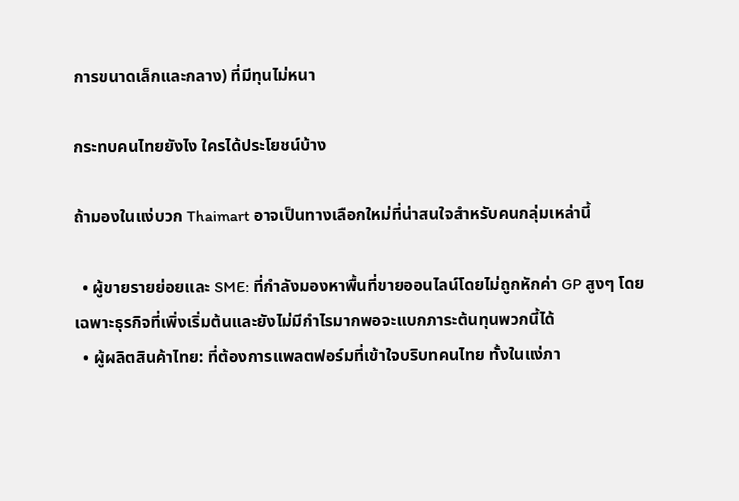การขนาดเล็กและกลาง) ที่มีทุนไม่หนา

กระทบคนไทยยังไง ใครได้ประโยชน์บ้าง

ถ้ามองในแง่บวก Thaimart อาจเป็นทางเลือกใหม่ที่น่าสนใจสำหรับคนกลุ่มเหล่านี้

  • ผู้ขายรายย่อยและ SME: ที่กำลังมองหาพื้นที่ขายออนไลน์โดยไม่ถูกหักค่า GP สูงๆ โดยเฉพาะธุรกิจที่เพิ่งเริ่มต้นและยังไม่มีกำไรมากพอจะแบกภาระต้นทุนพวกนี้ได้
  • ผู้ผลิตสินค้าไทย: ที่ต้องการแพลตฟอร์มที่เข้าใจบริบทคนไทย ทั้งในแง่ภา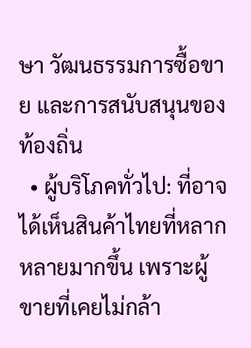ษา วัฒนธรรมการซื้อขาย และการสนับสนุนของท้องถิ่น
  • ผู้บริโภคทั่วไป: ที่อาจได้เห็นสินค้าไทยที่หลากหลายมากขึ้น เพราะผู้ขายที่เคยไม่กล้า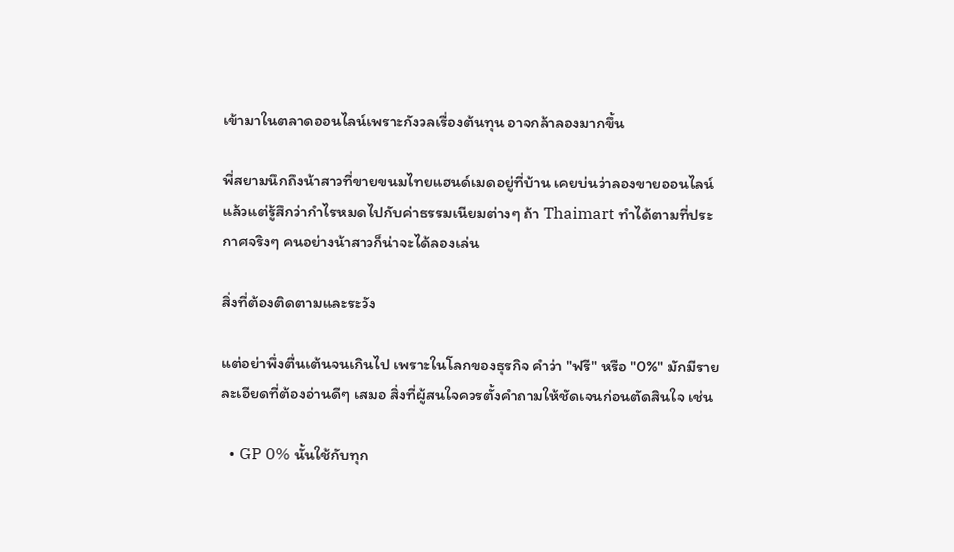เข้ามาในตลาดออนไลน์เพราะกังวลเรื่องต้นทุน อาจกล้าลองมากขึ้น

พี่สยามนึกถึงน้าสาวที่ขายขนมไทยแฮนด์เมดอยู่ที่บ้าน เคยบ่นว่าลองขายออนไลน์แล้วแต่รู้สึกว่ากำไรหมดไปกับค่าธรรมเนียมต่างๆ ถ้า Thaimart ทำได้ตามที่ประกาศจริงๆ คนอย่างน้าสาวก็น่าจะได้ลองเล่น

สิ่งที่ต้องติดตามและระวัง

แต่อย่าพึ่งตื่นเต้นจนเกินไป เพราะในโลกของธุรกิจ คำว่า "ฟรี" หรือ "0%" มักมีรายละเอียดที่ต้องอ่านดีๆ เสมอ สิ่งที่ผู้สนใจควรตั้งคำถามให้ชัดเจนก่อนตัดสินใจ เช่น

  • GP 0% นั้นใช้กับทุก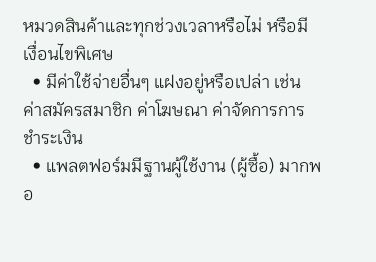หมวดสินค้าและทุกช่วงเวลาหรือไม่ หรือมีเงื่อนไขพิเศษ
  • มีค่าใช้จ่ายอื่นๆ แฝงอยู่หรือเปล่า เช่น ค่าสมัครสมาชิก ค่าโฆษณา ค่าจัดการการชำระเงิน
  • แพลตฟอร์มมีฐานผู้ใช้งาน (ผู้ซื้อ) มากพอ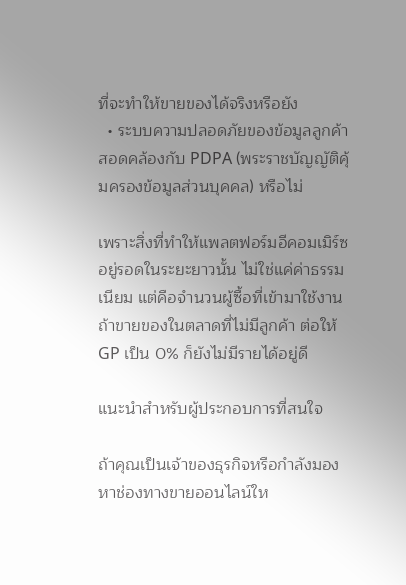ที่จะทำให้ขายของได้จริงหรือยัง
  • ระบบความปลอดภัยของข้อมูลลูกค้า สอดคล้องกับ PDPA (พระราชบัญญัติคุ้มครองข้อมูลส่วนบุคคล) หรือไม่

เพราะสิ่งที่ทำให้แพลตฟอร์มอีคอมเมิร์ซอยู่รอดในระยะยาวนั้น ไม่ใช่แค่ค่าธรรมเนียม แต่คือจำนวนผู้ซื้อที่เข้ามาใช้งาน ถ้าขายของในตลาดที่ไม่มีลูกค้า ต่อให้ GP เป็น 0% ก็ยังไม่มีรายได้อยู่ดี

แนะนำสำหรับผู้ประกอบการที่สนใจ

ถ้าคุณเป็นเจ้าของธุรกิจหรือกำลังมองหาช่องทางขายออนไลน์ให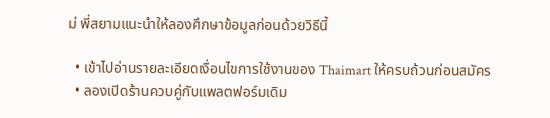ม่ พี่สยามแนะนำให้ลองศึกษาข้อมูลก่อนด้วยวิธีนี้

  • เข้าไปอ่านรายละเอียดเงื่อนไขการใช้งานของ Thaimart ให้ครบถ้วนก่อนสมัคร
  • ลองเปิดร้านควบคู่กับแพลตฟอร์มเดิม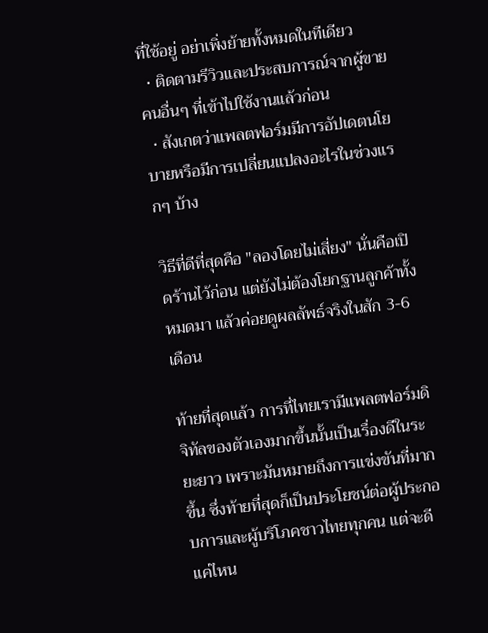ที่ใช้อยู่ อย่าเพิ่งย้ายทั้งหมดในทีเดียว
  • ติดตามรีวิวและประสบการณ์จากผู้ขายคนอื่นๆ ที่เข้าไปใช้งานแล้วก่อน
  • สังเกตว่าแพลตฟอร์มมีการอัปเดตนโยบายหรือมีการเปลี่ยนแปลงอะไรในช่วงแรกๆ บ้าง

วิธีที่ดีที่สุดคือ "ลองโดยไม่เสี่ยง" นั่นคือเปิดร้านไว้ก่อน แต่ยังไม่ต้องโยกฐานลูกค้าทั้งหมดมา แล้วค่อยดูผลลัพธ์จริงในสัก 3-6 เดือน

ท้ายที่สุดแล้ว การที่ไทยเรามีแพลตฟอร์มดิจิทัลของตัวเองมากขึ้นนั้นเป็นเรื่องดีในระยะยาว เพราะมันหมายถึงการแข่งขันที่มากขึ้น ซึ่งท้ายที่สุดก็เป็นประโยชน์ต่อผู้ประกอบการและผู้บริโภคชาวไทยทุกคน แต่จะดีแค่ไหน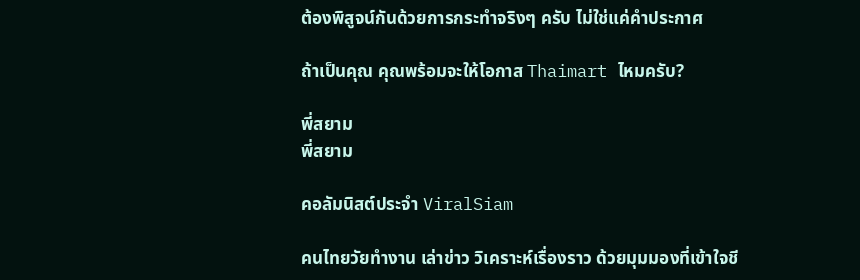ต้องพิสูจน์กันด้วยการกระทำจริงๆ ครับ ไม่ใช่แค่คำประกาศ

ถ้าเป็นคุณ คุณพร้อมจะให้โอกาส Thaimart ไหมครับ?

พี่สยาม
พี่สยาม

คอลัมนิสต์ประจำ ViralSiam

คนไทยวัยทำงาน เล่าข่าว วิเคราะห์เรื่องราว ด้วยมุมมองที่เข้าใจชี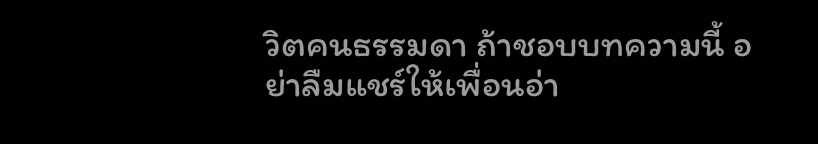วิตคนธรรมดา ถ้าชอบบทความนี้ อย่าลืมแชร์ให้เพื่อนอ่า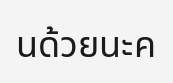นด้วยนะค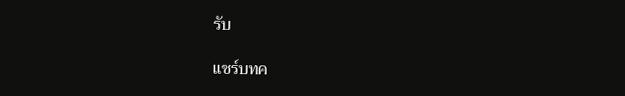รับ

แชร์บทค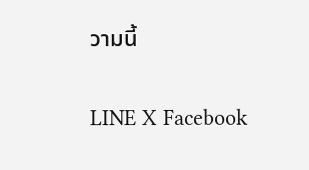วามนี้

LINE X Facebook